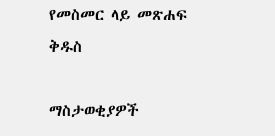የመስመር ላይ መጽሐፍ ቅዱስ

ማስታወቂያዎች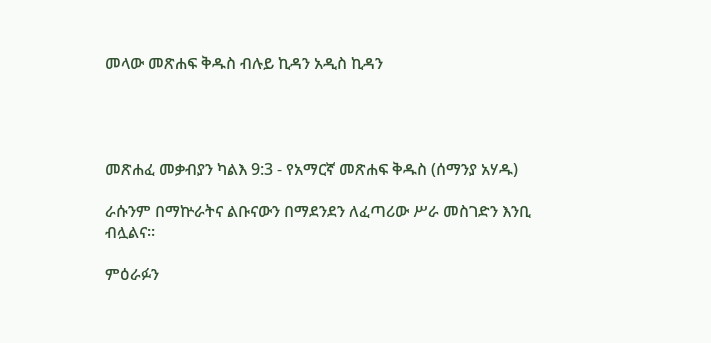መላው መጽሐፍ ቅዱስ ብሉይ ኪዳን አዲስ ኪዳን




መጽሐፈ መቃብያን ካልእ 9:3 - የአማርኛ መጽሐፍ ቅዱስ (ሰማንያ አሃዱ)

ራሱንም በማኵራትና ልቡናውን በማደንደን ለፈጣሪው ሥራ መስገድን እንቢ ብሏልና።

ምዕራፉን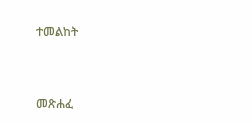ተመልከት



መጽሐፈ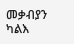መቃብያን ካልእ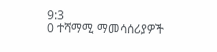9:3
0 ተሻማሚ ማመሳሰሪያዎች